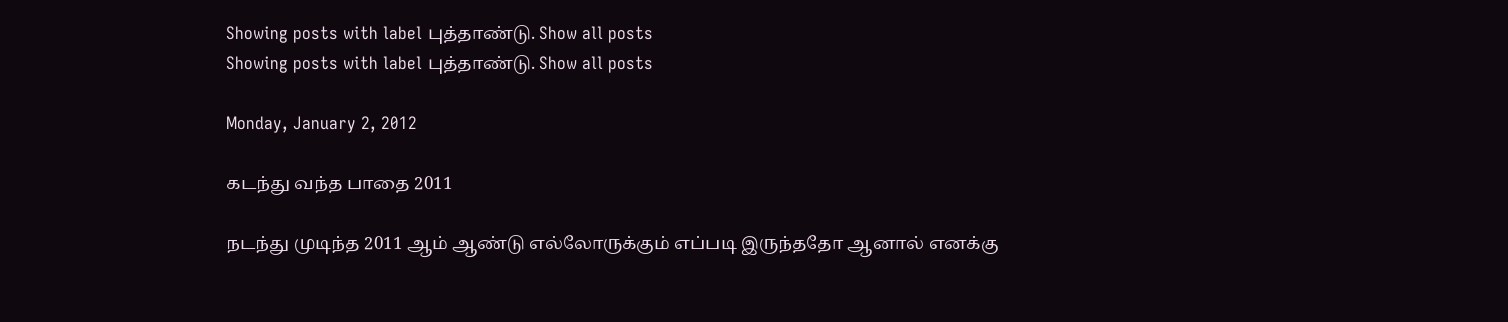Showing posts with label புத்தாண்டு. Show all posts
Showing posts with label புத்தாண்டு. Show all posts

Monday, January 2, 2012

கடந்து வந்த பாதை 2011

நடந்து முடிந்த 2011 ஆம் ஆண்டு எல்லோருக்கும் எப்படி இருந்ததோ ஆனால் எனக்கு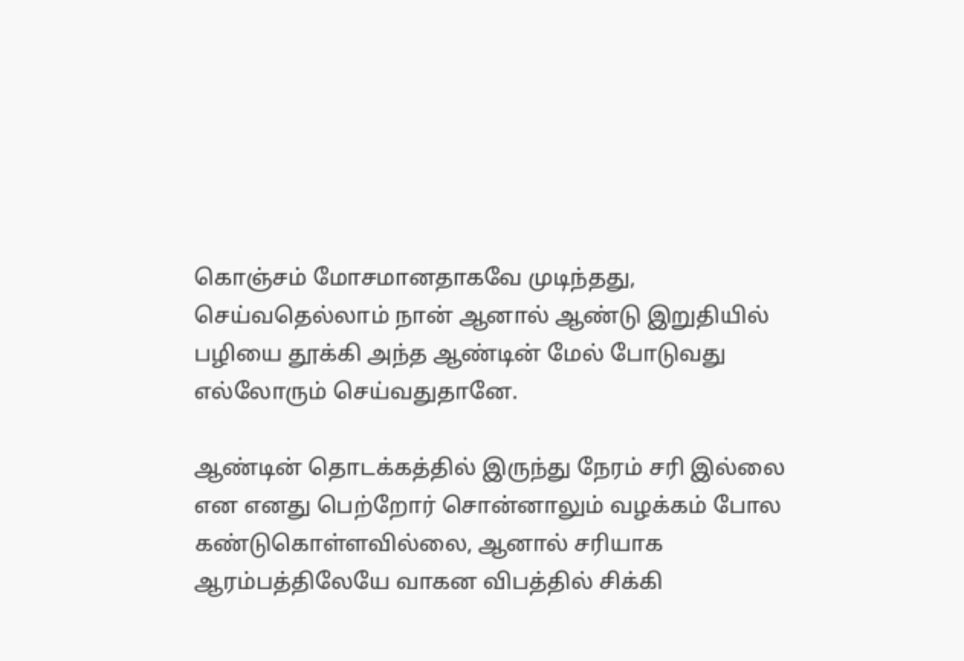கொஞ்சம் மோசமானதாகவே முடிந்தது, செய்வதெல்லாம் நான் ஆனால் ஆண்டு இறுதியில் பழியை தூக்கி அந்த ஆண்டின் மேல் போடுவது எல்லோரும் செய்வதுதானே.

ஆண்டின் தொடக்கத்தில் இருந்து நேரம் சரி இல்லை என எனது பெற்றோர் சொன்னாலும் வழக்கம் போல கண்டுகொள்ளவில்லை, ஆனால் சரியாக ஆரம்பத்திலேயே வாகன விபத்தில் சிக்கி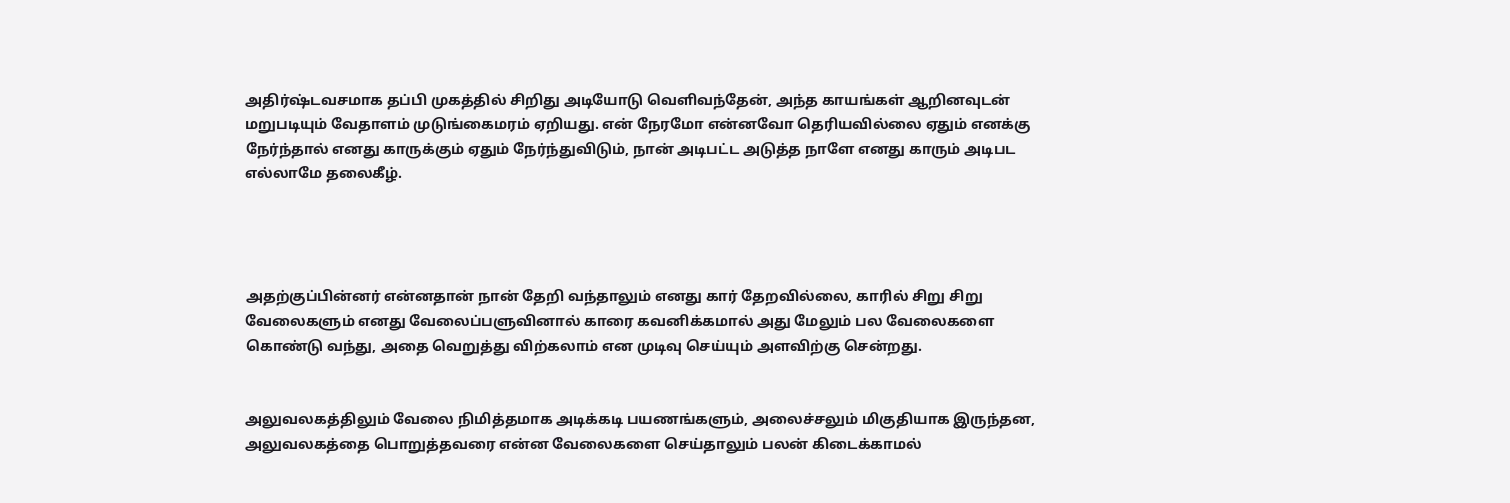அதிர்ஷ்டவசமாக தப்பி முகத்தில் சிறிது அடியோடு வெளிவந்தேன், அந்த காயங்கள் ஆறினவுடன் மறுபடியும் வேதாளம் முடுங்கைமரம் ஏறியது. என் நேரமோ என்னவோ தெரியவில்லை ஏதும் எனக்கு நேர்ந்தால் எனது காருக்கும் ஏதும் நேர்ந்துவிடும், நான் அடிபட்ட அடுத்த நாளே எனது காரும் அடிபட எல்லாமே தலைகீழ்.




அதற்குப்பின்னர் என்னதான் நான் தேறி வந்தாலும் எனது கார் தேறவில்லை, காரில் சிறு சிறு வேலைகளும் எனது வேலைப்பளுவினால் காரை கவனிக்கமால் அது மேலும் பல வேலைகளை கொண்டு வந்து, அதை வெறுத்து விற்கலாம் என முடிவு செய்யும் அளவிற்கு சென்றது.


அலுவலகத்திலும் வேலை நிமித்தமாக அடிக்கடி பயணங்களும், அலைச்சலும் மிகுதியாக இருந்தன, அலுவலகத்தை பொறுத்தவரை என்ன வேலைகளை செய்தாலும் பலன் கிடைக்காமல்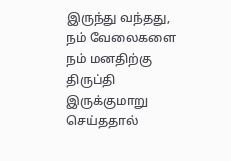இருந்து வந்தது, நம் வேலைகளை நம் மனதிற்கு திருப்தி இருக்குமாறு செய்ததால்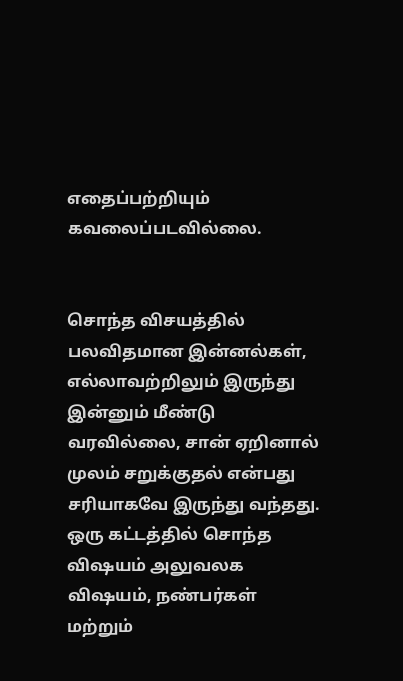எதைப்பற்றியும் கவலைப்படவில்லை.


சொந்த விசயத்தில் பலவிதமான இன்னல்கள், எல்லாவற்றிலும் இருந்து இன்னும் மீண்டு வரவில்லை, சான் ஏறினால் முலம் சறுக்குதல் என்பது சரியாகவே இருந்து வந்தது. ஒரு கட்டத்தில் சொந்த விஷயம் அலுவலக விஷயம், நண்பர்கள் மற்றும்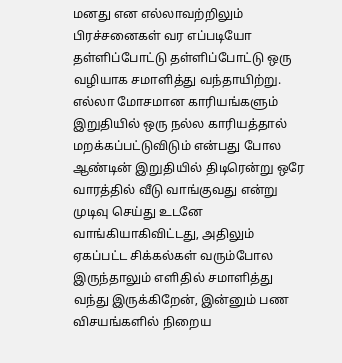மனது என எல்லாவற்றிலும் பிரச்சனைகள் வர எப்படியோ தள்ளிப்போட்டு தள்ளிப்போட்டு ஒரு வழியாக சமாளித்து வந்தாயிற்று. எல்லா மோசமான காரியங்களும் இறுதியில் ஒரு நல்ல காரியத்தால் மறக்கப்பட்டுவிடும் என்பது போல ஆண்டின் இறுதியில் திடிரென்று ஒரே வாரத்தில் வீடு வாங்குவது என்று முடிவு செய்து உடனே வாங்கியாகிவிட்டது, அதிலும் ஏகப்பட்ட சிக்கல்கள் வரும்போல இருந்தாலும் எளிதில் சமாளித்து வந்து இருக்கிறேன், இன்னும் பண விசயங்களில் நிறைய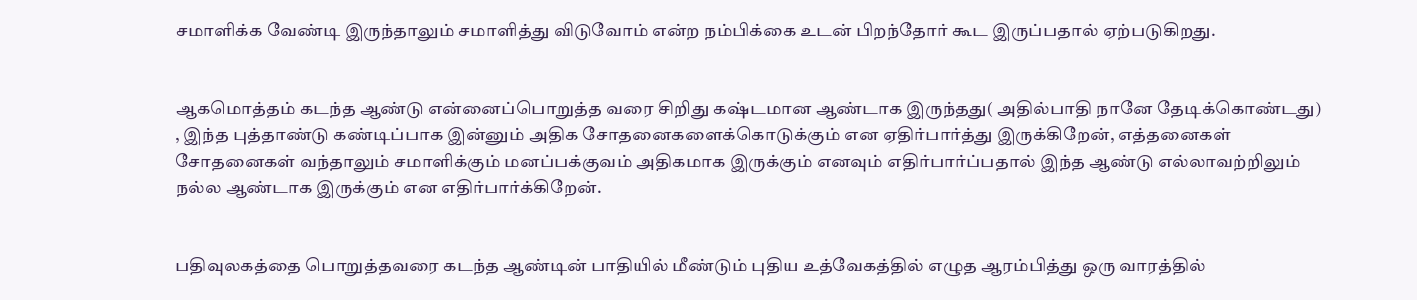சமாளிக்க வேண்டி இருந்தாலும் சமாளித்து விடுவோம் என்ற நம்பிக்கை உடன் பிறந்தோர் கூட இருப்பதால் ஏற்படுகிறது.


ஆகமொத்தம் கடந்த ஆண்டு என்னைப்பொறுத்த வரை சிறிது கஷ்டமான ஆண்டாக இருந்தது( அதில்பாதி நானே தேடிக்கொண்டது) , இந்த புத்தாண்டு கண்டிப்பாக இன்னும் அதிக சோதனைகளைக்கொடுக்கும் என ஏதிர்பார்த்து இருக்கிறேன், எத்தனைகள் சோதனைகள் வந்தாலும் சமாளிக்கும் மனப்பக்குவம் அதிகமாக இருக்கும் எனவும் எதிர்பார்ப்பதால் இந்த ஆண்டு எல்லாவற்றிலும் நல்ல ஆண்டாக இருக்கும் என எதிர்பார்க்கிறேன்.


பதிவுலகத்தை பொறுத்தவரை கடந்த ஆண்டின் பாதியில் மீண்டும் புதிய உத்வேகத்தில் எழுத ஆரம்பித்து ஒரு வாரத்தில்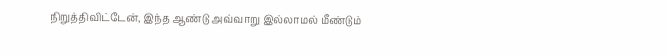நிறுத்திவிட்டேன், இந்த ஆண்டு அவ்வாறு இல்லாமல் மீண்டும்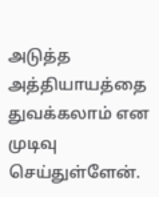அடுத்த அத்தியாயத்தை துவக்கலாம் என முடிவு செய்துள்ளேன்.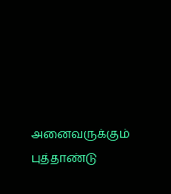அனைவருக்கும் புத்தாண்டு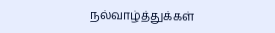நல்வாழ்த்துக்கள்